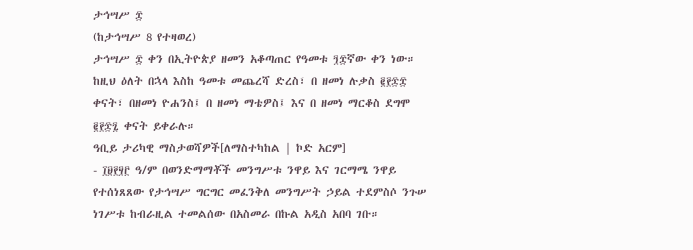ታኅሣሥ ፰
(ከታኅሣሥ 8 የተዛወረ)
ታኅሣሥ ፰ ቀን በኢትዮጵያ ዘመን አቆጣጠር የዓመቱ ፺፰ኛው ቀን ነው። ከዚህ ዕለት በኋላ እስከ ዓመቱ መጨረሻ ድረስ፣ በ ዘመነ ሉቃስ ፪፻፷፰ ቀናት፣ በዘመነ ዮሐንስ፤ በ ዘመነ ማቴዎስ፤ እና በ ዘመነ ማርቆስ ደግሞ ፪፻፷፯ ቀናት ይቀራሉ።
ዓቢይ ታሪካዊ ማስታወሻዎች[ለማስተካከል | ኮድ አርም]
- ፲፱፻፶፫ ዓ/ም በወንድማማቾች መንግሥቱ ንዋይ እና ገርማሜ ንዋይ የተሰነጸጸው የታኅሣሥ ግርግር መፈንቅለ መንግሥት ኃይል ተደምስሶ ንጉሠ ነገሥቱ ከብራዚል ተመልሰው በአስመራ በኩል አዲስ አበባ ገቡ።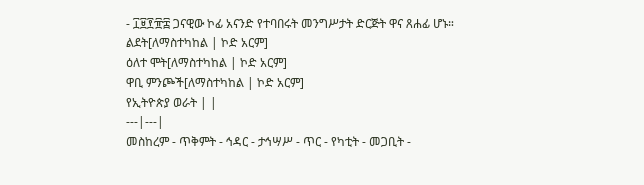- ፲፱፻፹፰ ጋናዊው ኮፊ አናንድ የተባበሩት መንግሥታት ድርጅት ዋና ጸሐፊ ሆኑ።
ልደት[ለማስተካከል | ኮድ አርም]
ዕለተ ሞት[ለማስተካከል | ኮድ አርም]
ዋቢ ምንጮች[ለማስተካከል | ኮድ አርም]
የኢትዮጵያ ወራት | |
---|---|
መስከረም - ጥቅምት - ኅዳር - ታኅሣሥ - ጥር - የካቲት - መጋቢት -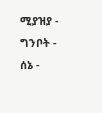ሚያዝያ - ግንቦት - ሰኔ -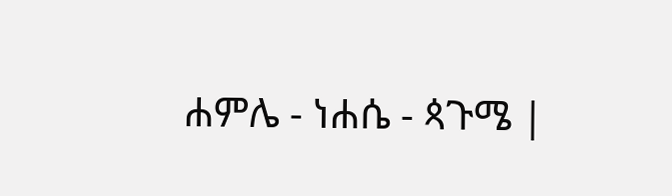ሐምሌ - ነሐሴ - ጳጉሜ |